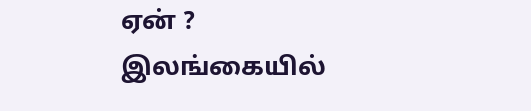ஏன் ?
இலங்கையில்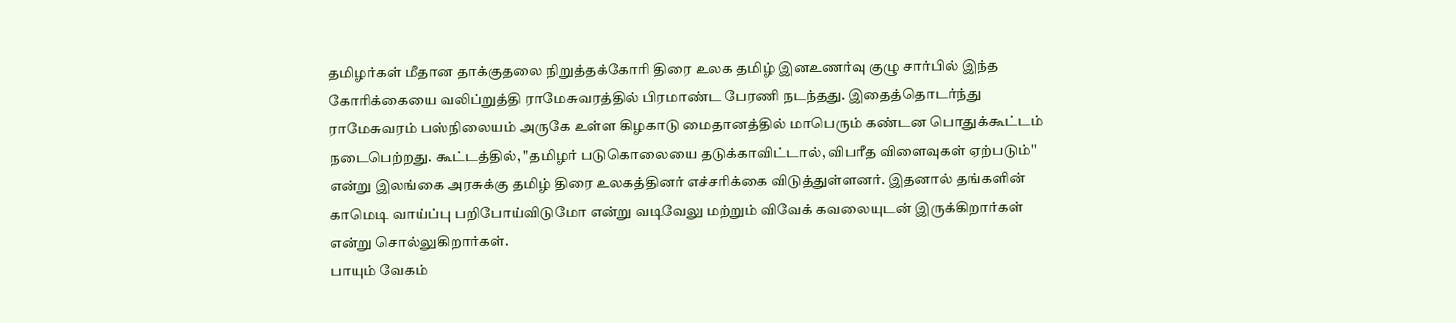தமிழர்கள் மீதான தாக்குதலை நிறுத்தக்கோரி திரை உலக தமிழ் இனஉணர்வு குழு சார்பில் இந்த கோரிக்கையை வலிப்றுத்தி ராமேசுவரத்தில் பிரமாண்ட பேரணி நடந்தது. இதைத்தொடர்ந்து ராமேசுவரம் பஸ்நிலையம் அருகே உள்ள கிழகாடு மைதானத்தில் மாபெரும் கண்டன பொதுக்கூட்டம் நடைபெற்றது. கூட்டத்தில், "தமிழர் படுகொலையை தடுக்காவிட்டால், விபரீத விளைவுகள் ஏற்படும்'' என்று இலங்கை அரசுக்கு தமிழ் திரை உலகத்தினர் எச்சரிக்கை விடுத்துள்ளனர். இதனால் தங்களின் காமெடி வாய்ப்பு பறிபோய்விடுமோ என்று வடிவேலு மற்றும் விவேக் கவலையுடன் இருக்கிறார்கள் என்று சொல்லுகிறார்கள்.
பாயும் வேகம்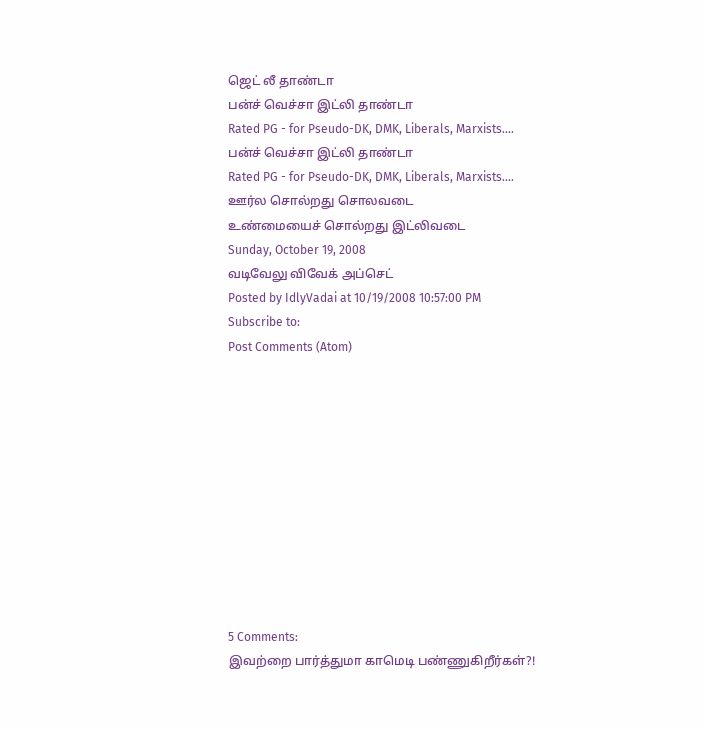ஜெட் லீ தாண்டா
பன்ச் வெச்சா இட்லி தாண்டா
Rated PG - for Pseudo-DK, DMK, Liberals, Marxists....
பன்ச் வெச்சா இட்லி தாண்டா
Rated PG - for Pseudo-DK, DMK, Liberals, Marxists....
ஊர்ல சொல்றது சொலவடை
உண்மையைச் சொல்றது இட்லிவடை
Sunday, October 19, 2008
வடிவேலு விவேக் அப்செட்
Posted by IdlyVadai at 10/19/2008 10:57:00 PM
Subscribe to:
Post Comments (Atom)











5 Comments:
இவற்றை பார்த்துமா காமெடி பண்ணுகிறீர்கள்?!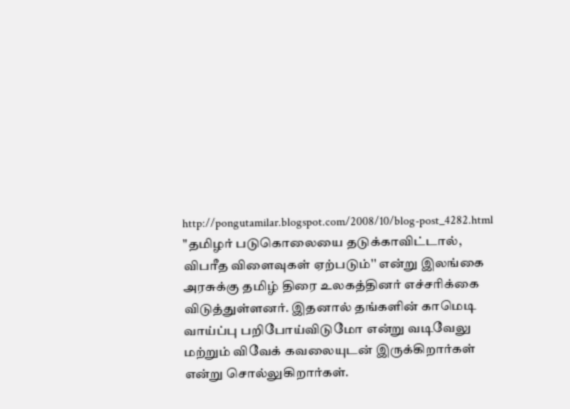http://pongutamilar.blogspot.com/2008/10/blog-post_4282.html
"தமிழர் படுகொலையை தடுக்காவிட்டால், விபரீத விளைவுகள் ஏற்படும்'' என்று இலங்கை அரசுக்கு தமிழ் திரை உலகத்தினர் எச்சரிக்கை விடுத்துள்ளனர். இதனால் தங்களின் காமெடி வாய்ப்பு பறிபோய்விடுமோ என்று வடிவேலு மற்றும் விவேக் கவலையுடன் இருக்கிறார்கள் என்று சொல்லுகிறார்கள்.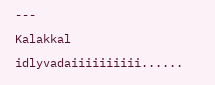---
Kalakkal idlyvadaiiiiiiiiii......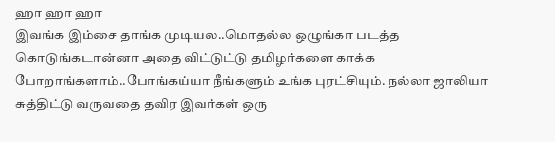ஹா ஹா ஹா
இவங்க இம்சை தாங்க முடியல..மொதல்ல ஒழுங்கா படத்த கொடுங்கடான்னா அதை விட்டுட்டு தமிழர்களை காக்க போறாங்களாம்..போங்கய்யா நீங்களும் உங்க புரட்சியும். நல்லா ஜாலியா சுத்திட்டு வருவதை தவிர இவர்கள் ஒரு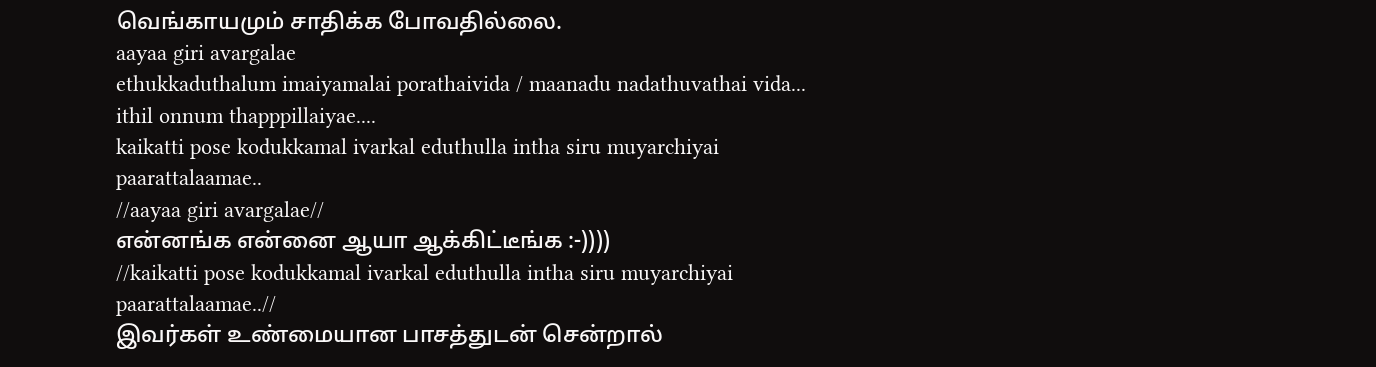வெங்காயமும் சாதிக்க போவதில்லை.
aayaa giri avargalae
ethukkaduthalum imaiyamalai porathaivida / maanadu nadathuvathai vida...
ithil onnum thapppillaiyae....
kaikatti pose kodukkamal ivarkal eduthulla intha siru muyarchiyai paarattalaamae..
//aayaa giri avargalae//
என்னங்க என்னை ஆயா ஆக்கிட்டீங்க :-))))
//kaikatti pose kodukkamal ivarkal eduthulla intha siru muyarchiyai paarattalaamae..//
இவர்கள் உண்மையான பாசத்துடன் சென்றால்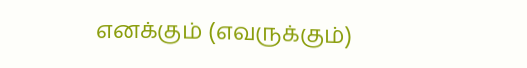எனக்கும் (எவருக்கும்)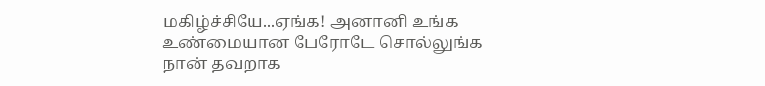மகிழ்ச்சியே...ஏங்க! அனானி உங்க உண்மையான பேரோடே சொல்லுங்க நான் தவறாக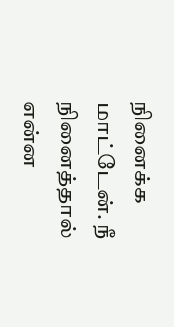நினைக்க மாட்டேன். நீ நினைத்தால் என்ன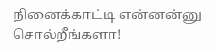நினைக்காட்டி என்னன்னு சொல்றீங்களா!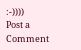:-))))
Post a Comment